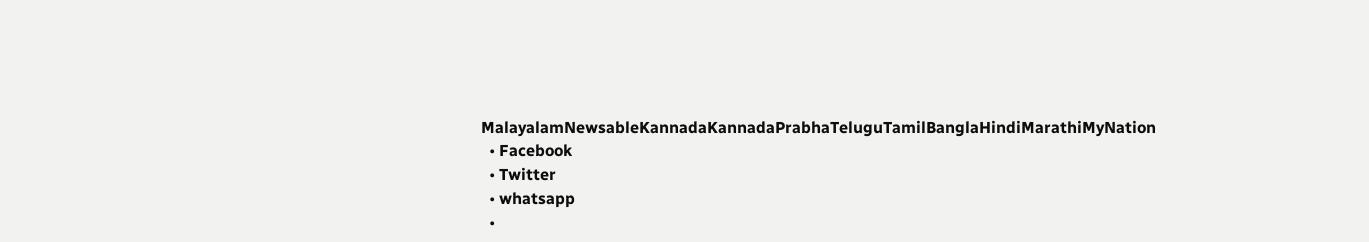MalayalamNewsableKannadaKannadaPrabhaTeluguTamilBanglaHindiMarathiMyNation
  • Facebook
  • Twitter
  • whatsapp
  •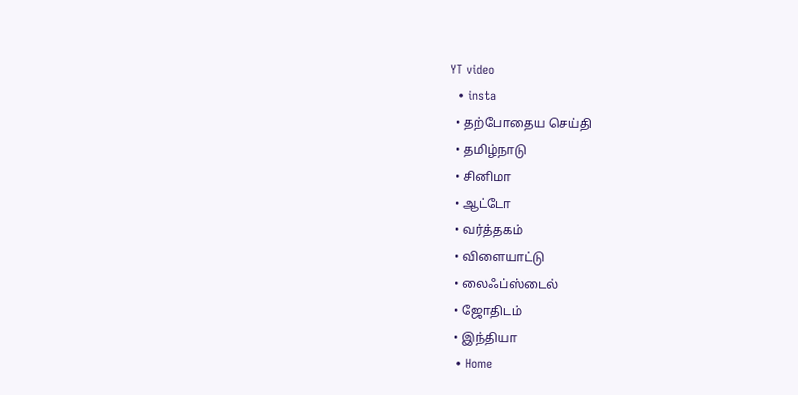YT video
  • insta
  • தற்போதைய செய்தி
  • தமிழ்நாடு
  • சினிமா
  • ஆட்டோ
  • வர்த்தகம்
  • விளையாட்டு
  • லைஃப்ஸ்டைல்
  • ஜோதிடம்
  • இந்தியா
  • Home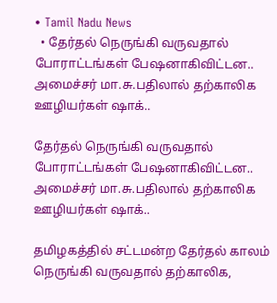• Tamil Nadu News
  • தேர்தல் நெருங்கி வருவதால் போராட்டங்கள் பேஷனாகிவிட்டன.. அமைச்சர் மா.சு.பதிலால் தற்காலிக ஊழியர்கள் ஷாக்..

தேர்தல் நெருங்கி வருவதால் போராட்டங்கள் பேஷனாகிவிட்டன.. அமைச்சர் மா.சு.பதிலால் தற்காலிக ஊழியர்கள் ஷாக்..

தமிழகத்தில் சட்டமன்ற தேர்தல் காலம் நெருங்கி வருவதால் தற்காலிக,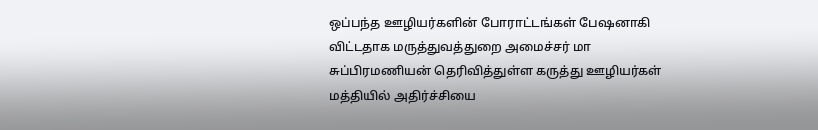ஒப்பந்த ஊழியர்களின் போராட்டங்கள் பேஷனாகி விட்டதாக மருத்துவத்துறை அமைச்சர் மா சுப்பிரமணியன் தெரிவித்துள்ள கருத்து ஊழியர்கள் மத்தியில் அதிர்ச்சியை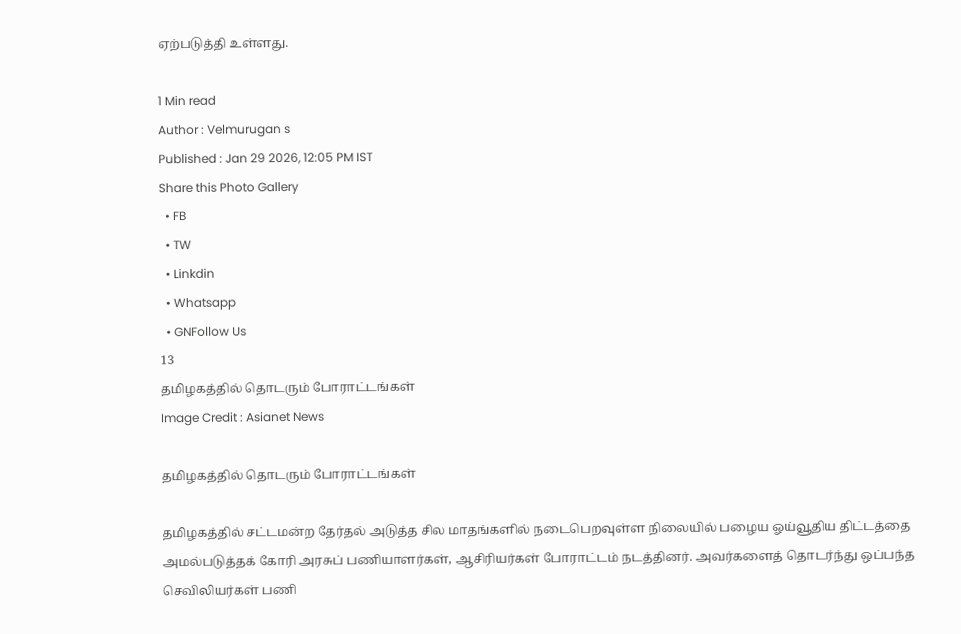ஏற்படுத்தி உள்ளது.

1 Min read
Author : Velmurugan s
Published : Jan 29 2026, 12:05 PM IST
Share this Photo Gallery
  • FB
  • TW
  • Linkdin
  • Whatsapp
  • GNFollow Us
13
தமிழகத்தில் தொடரும் போராட்டங்கள்
Image Credit : Asianet News

தமிழகத்தில் தொடரும் போராட்டங்கள்

தமிழகத்தில் சட்டமன்ற தேர்தல் அடுத்த சில மாதங்களில் நடைபெறவுள்ள நிலையில் பழைய ஓய்வூதிய திட்டத்தை அமல்படுத்தக் கோரி அரசுப் பணியாளர்கள், ஆசிரியர்கள் போராட்டம் நடத்தினர். அவர்களைத் தொடர்ந்து ஒப்பந்த செவிலியர்கள் பணி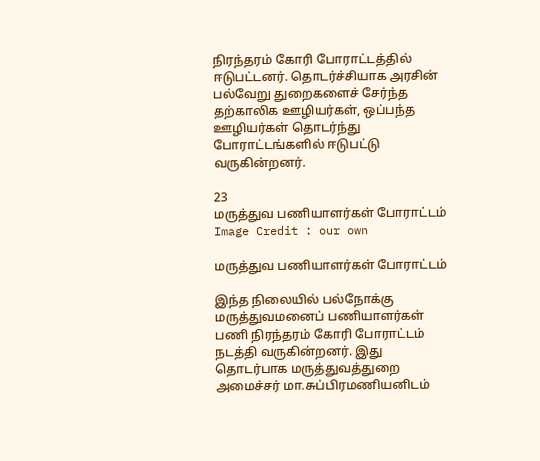நிரந்தரம் கோரி போராட்டத்தில் ஈடுபட்டனர். தொடர்ச்சியாக அரசின் பல்வேறு துறைகளைச் சேர்ந்த தற்காலிக ஊழியர்கள், ஒப்பந்த ஊழியர்கள் தொடர்ந்து போராட்டங்களில் ஈடுபட்டு வருகின்றனர்.

23
மருத்துவ பணியாளர்கள் போராட்டம்
Image Credit : our own

மருத்துவ பணியாளர்கள் போராட்டம்

இந்த நிலையில் பல்நோக்கு மருத்துவமனைப் பணியாளர்கள் பணி நிரந்தரம் கோரி போராட்டம் நடத்தி வருகின்றனர். இது தொடர்பாக மருத்துவத்துறை அமைச்சர் மா.சுப்பிரமணியனிடம்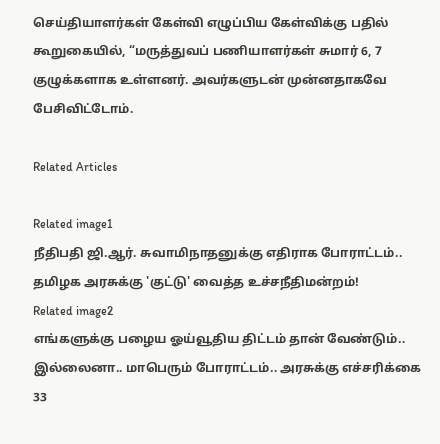செய்தியாளர்கள் கேள்வி எழுப்பிய கேள்விக்கு பதில் கூறுகையில், “மருத்துவப் பணியாளர்கள் சுமார் 6, 7 குழுக்களாக உள்ளனர். அவர்களுடன் முன்னதாகவே பேசிவிட்டோம்.

Related Articles

Related image1
நீதிபதி ஜி.ஆர். சுவாமிநாதனுக்கு எதிராக போராட்டம்.. தமிழக அரசுக்கு 'குட்டு' வைத்த உச்சநீதிமன்றம்!
Related image2
எங்களுக்கு பழைய ஓய்வூதிய திட்டம் தான் வேண்டும்.. இல்லைனா.. மாபெரும் போராட்டம்.. அரசுக்கு எச்சரிக்கை
33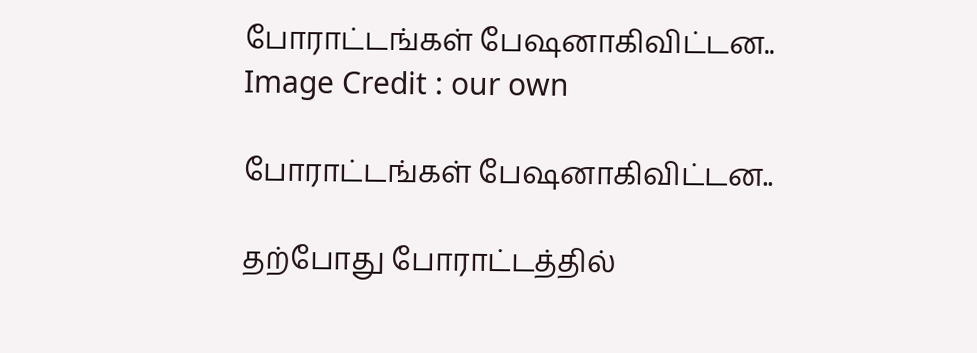போராட்டங்கள் பேஷனாகிவிட்டன..
Image Credit : our own

போராட்டங்கள் பேஷனாகிவிட்டன..

தற்போது போராட்டத்தில்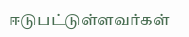ஈடுபட்டுள்ளவர்கள்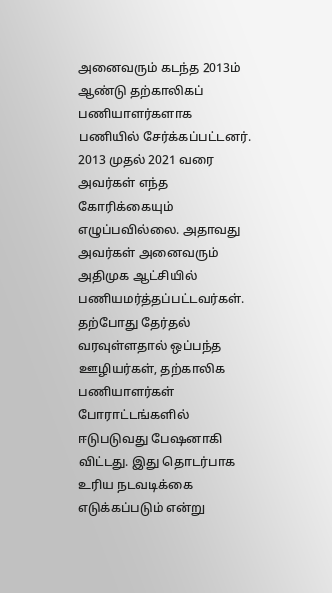அனைவரும் கடந்த 2013ம் ஆண்டு தற்காலிகப் பணியாளர்களாக பணியில் சேர்க்கப்பட்டனர். 2013 முதல் 2021 வரை அவர்கள் எந்த கோரிக்கையும் எழுப்பவில்லை. அதாவது அவர்கள் அனைவரும் அதிமுக ஆட்சியில் பணியமர்த்தப்பட்டவர்கள். தற்போது தேர்தல் வரவுள்ளதால் ஒப்பந்த ஊழியர்கள், தற்காலிக பணியாளர்கள் போராட்டங்களில் ஈடுபடுவது பேஷனாகி விட்டது. இது தொடர்பாக உரிய நடவடிக்கை எடுக்கப்படும் என்று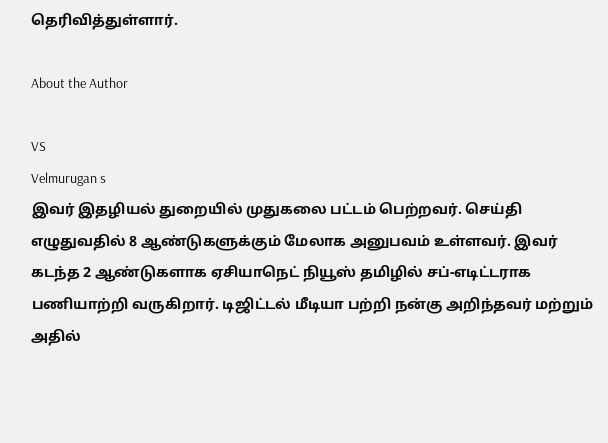தெரிவித்துள்ளார்.

About the Author

VS
Velmurugan s
இவர் இதழியல் துறையில் முதுகலை பட்டம் பெற்றவர். செய்தி எழுதுவதில் 8 ஆண்டுகளுக்கும் மேலாக அனுபவம் உள்ளவர். இவர் கடந்த 2 ஆண்டுகளாக ஏசியாநெட் நியூஸ் தமிழில் சப்-எடிட்டராக பணியாற்றி வருகிறார். டிஜிட்டல் மீடியா பற்றி நன்கு அறிந்தவர் மற்றும் அதில்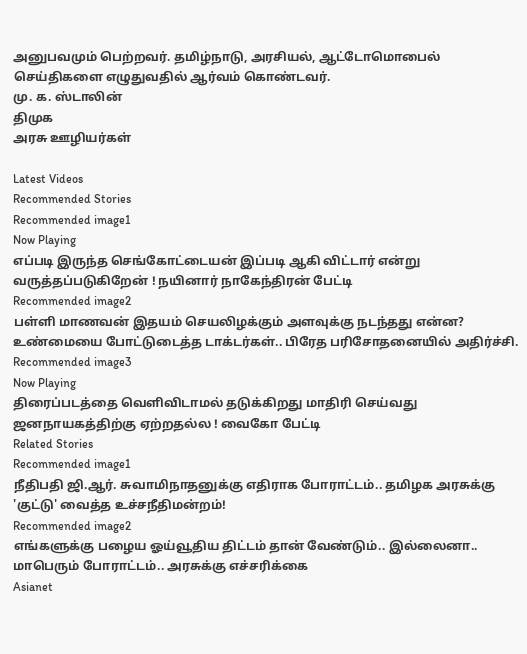அனுபவமும் பெற்றவர். தமிழ்நாடு, அரசியல், ஆட்டோமொபைல் செய்திகளை எழுதுவதில் ஆர்வம் கொண்டவர்.
மு. க. ஸ்டாலின்
திமுக
அரசு ஊழியர்கள்

Latest Videos
Recommended Stories
Recommended image1
Now Playing
எப்படி இருந்த செங்கோட்டையன் இப்படி ஆகி விட்டார் என்று வருத்தப்படுகிறேன் ! நயினார் நாகேந்திரன் பேட்டி
Recommended image2
பள்ளி மாணவன் இதயம் செயலிழக்கும் அளவுக்கு நடந்தது என்ன? உண்மையை போட்டுடைத்த டாக்டர்கள்.. பிரேத பரிசோதனையில் அதிர்ச்சி.
Recommended image3
Now Playing
திரைப்படத்தை வெளிவிடாமல் தடுக்கிறது மாதிரி செய்வது ஜனநாயகத்திற்கு ஏற்றதல்ல ! வைகோ பேட்டி
Related Stories
Recommended image1
நீதிபதி ஜி.ஆர். சுவாமிநாதனுக்கு எதிராக போராட்டம்.. தமிழக அரசுக்கு 'குட்டு' வைத்த உச்சநீதிமன்றம்!
Recommended image2
எங்களுக்கு பழைய ஓய்வூதிய திட்டம் தான் வேண்டும்.. இல்லைனா.. மாபெரும் போராட்டம்.. அரசுக்கு எச்சரிக்கை
Asianet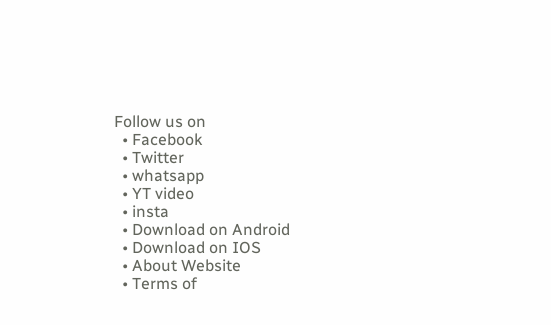Follow us on
  • Facebook
  • Twitter
  • whatsapp
  • YT video
  • insta
  • Download on Android
  • Download on IOS
  • About Website
  • Terms of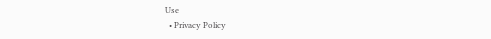Use
  • Privacy Policy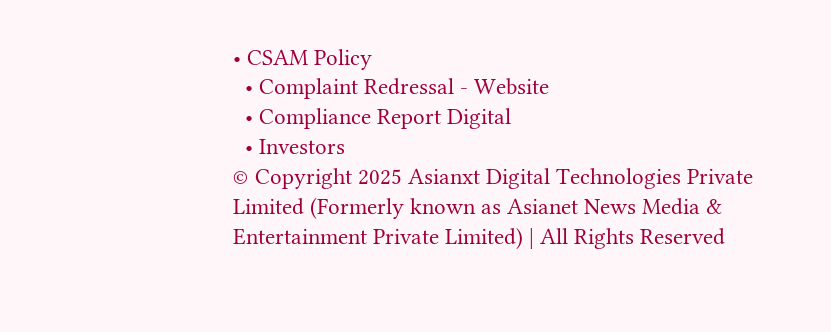• CSAM Policy
  • Complaint Redressal - Website
  • Compliance Report Digital
  • Investors
© Copyright 2025 Asianxt Digital Technologies Private Limited (Formerly known as Asianet News Media & Entertainment Private Limited) | All Rights Reserved